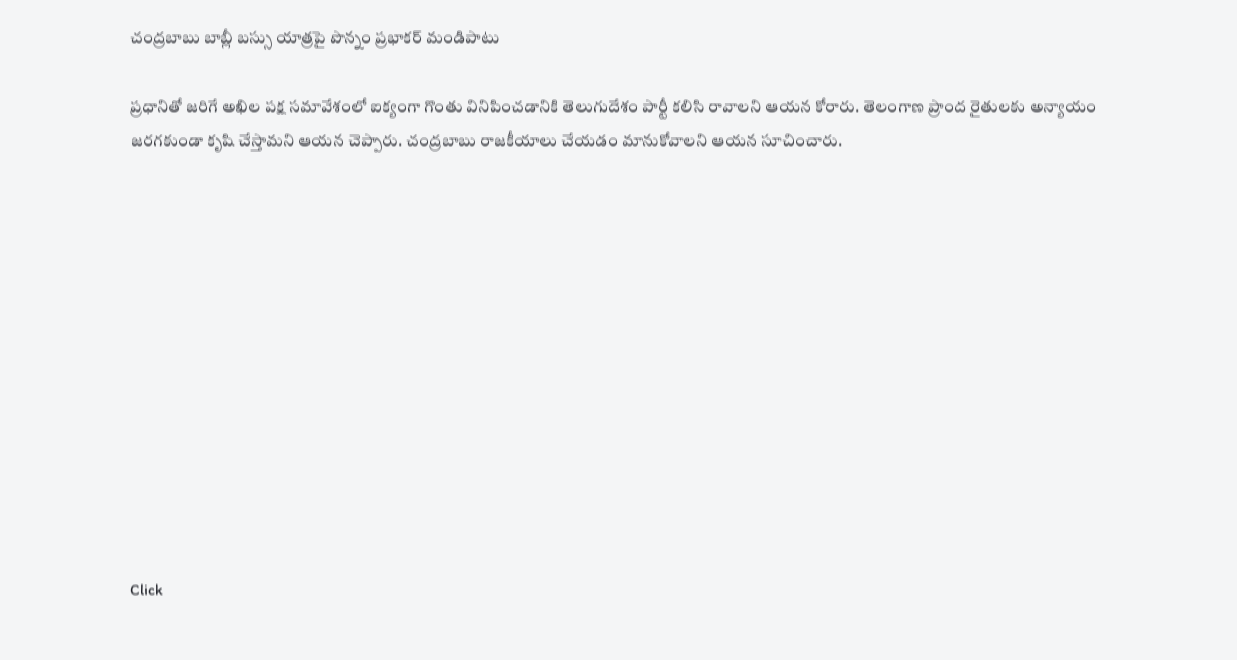చంద్రబాబు బాబ్లీ బస్సు యాత్రపై పొన్నం ప్రభాకర్ మండిపాటు

ప్రధానితో జరిగే అఖిల పక్ష సమావేశంలో ఐక్యంగా గొంతు వినిపించడానికి తెలుగుదేశం పార్టీ కలిసి రావాలని ఆయన కోరారు. తెలంగాణ ప్రాంద రైతులకు అన్యాయం జరగకుండా కృషి చేస్తామని ఆయన చెప్పారు. చంద్రబాబు రాజకీయాలు చేయడం మానుకోవాలని ఆయన సూచించారు.












Click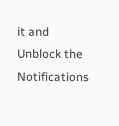it and Unblock the Notifications